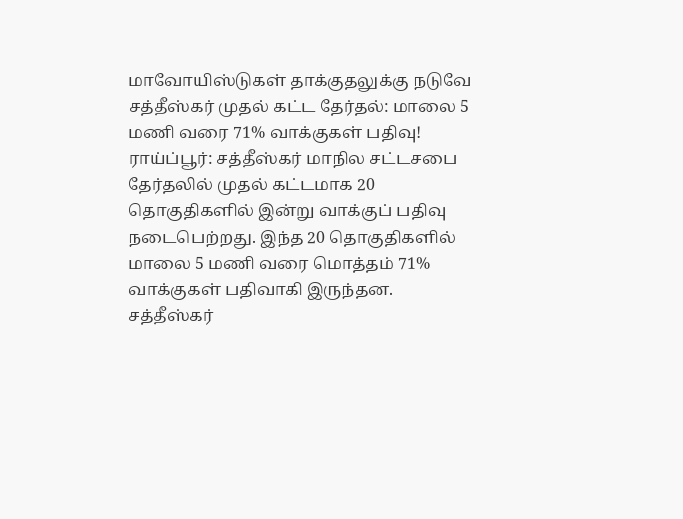மாவோயிஸ்டுகள் தாக்குதலுக்கு நடுவே சத்தீஸ்கர் முதல் கட்ட தேர்தல்: மாலை 5 மணி வரை 71% வாக்குகள் பதிவு!
ராய்ப்பூர்: சத்தீஸ்கர் மாநில சட்டசபை தேர்தலில் முதல் கட்டமாக 20 தொகுதிகளில் இன்று வாக்குப் பதிவு நடைபெற்றது. இந்த 20 தொகுதிகளில் மாலை 5 மணி வரை மொத்தம் 71% வாக்குகள் பதிவாகி இருந்தன.
சத்தீஸ்கர்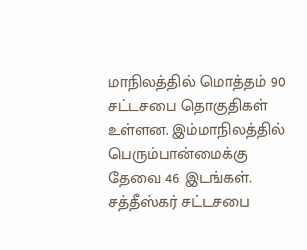மாநிலத்தில் மொத்தம் 90 சட்டசபை தொகுதிகள் உள்ளன. இம்மாநிலத்தில் பெரும்பான்மைக்கு தேவை 46 இடங்கள். சத்தீஸ்கர் சட்டசபை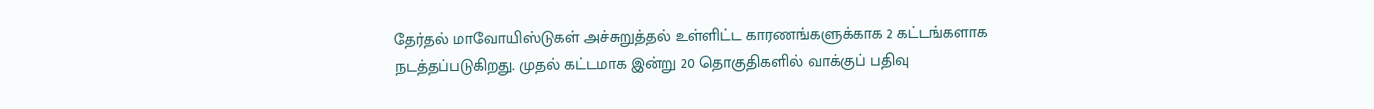தேர்தல் மாவோயிஸ்டுகள் அச்சுறுத்தல் உள்ளிட்ட காரணங்களுக்காக 2 கட்டங்களாக நடத்தப்படுகிறது. முதல் கட்டமாக இன்று 20 தொகுதிகளில் வாக்குப் பதிவு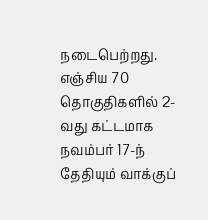நடைபெற்றது. எஞ்சிய 70 தொகுதிகளில் 2-வது கட்டமாக நவம்பர் 17-ந் தேதியும் வாக்குப்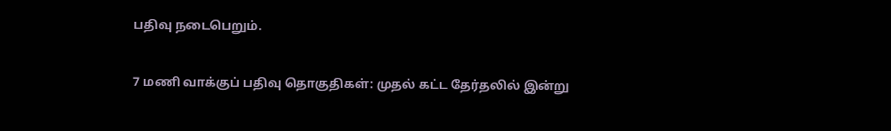பதிவு நடைபெறும்.

7 மணி வாக்குப் பதிவு தொகுதிகள்: முதல் கட்ட தேர்தலில் இன்று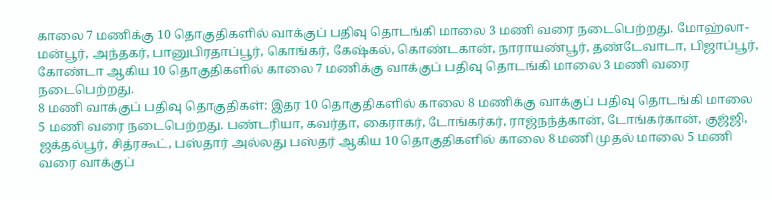காலை 7 மணிக்கு 10 தொகுதிகளில் வாக்குப் பதிவு தொடங்கி மாலை 3 மணி வரை நடைபெற்றது. மோஹ்லா-மன்பூர், அந்தகர், பானுபிரதாப்பூர், கொங்கர், கேஷ்கல், கொண்டகான், நாராயண்பூர், தண்டேவாடா, பிஜாப்பூர், கோண்டா ஆகிய 10 தொகுதிகளில் காலை 7 மணிக்கு வாக்குப் பதிவு தொடங்கி மாலை 3 மணி வரை நடைபெற்றது.
8 மணி வாக்குப் பதிவு தொகுதிகள்: இதர 10 தொகுதிகளில் காலை 8 மணிக்கு வாக்குப் பதிவு தொடங்கி மாலை 5 மணி வரை நடைபெற்றது. பண்டரியா, கவர்தா, கைராகர், டோங்கர்கர், ராஜ்நந்த்கான், டோங்கர்கான், குஜ்ஜி, ஜக்தல்பூர், சித்ரகூட், பஸ்தார் அல்லது பஸ்தர் ஆகிய 10 தொகுதிகளில் காலை 8 மணி முதல் மாலை 5 மணி வரை வாக்குப்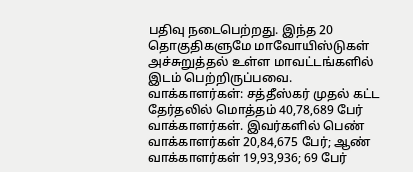பதிவு நடைபெற்றது. இந்த 20 தொகுதிகளுமே மாவோயிஸ்டுகள் அச்சுறுத்தல் உள்ள மாவட்டங்களில் இடம் பெற்றிருப்பவை.
வாக்காளர்கள்: சத்தீஸ்கர் முதல் கட்ட தேர்தலில் மொத்தம் 40,78,689 பேர் வாக்காளர்கள். இவர்களில் பெண் வாக்காளர்கள் 20,84,675 பேர்; ஆண் வாக்காளர்கள் 19,93,936; 69 பேர்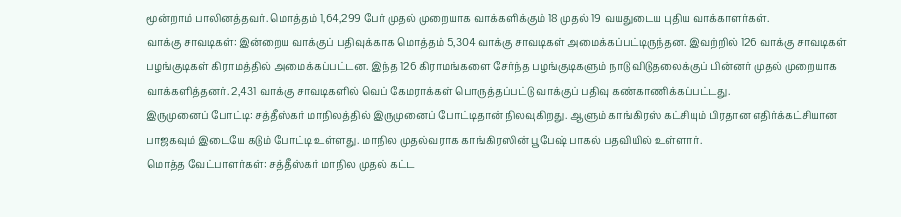மூன்றாம் பாலினத்தவர். மொத்தம் 1,64,299 பேர் முதல் முறையாக வாக்களிக்கும் 18 முதல் 19 வயதுடைய புதிய வாக்காளர்கள்.
வாக்கு சாவடிகள்: இன்றைய வாக்குப் பதிவுக்காக மொத்தம் 5,304 வாக்கு சாவடிகள் அமைக்கப்பட்டிருந்தன. இவற்றில் 126 வாக்கு சாவடிகள் பழங்குடிகள் கிராமத்தில் அமைக்கப்பட்டன. இந்த 126 கிராமங்களை சேர்ந்த பழங்குடிகளும் நாடு விடுதலைக்குப் பின்னர் முதல் முறையாக வாக்களித்தனர். 2,431 வாக்கு சாவடிகளில் வெப் கேமராக்கள் பொருத்தப்பட்டு வாக்குப் பதிவு கண்காணிக்கப்பட்டது.
இருமுனைப் போட்டி: சத்தீஸ்கர் மாநிலத்தில் இருமுனைப் போட்டிதான் நிலவுகிறது. ஆளும் காங்கிரஸ் கட்சியும் பிரதான எதிர்க்கட்சியான பாஜகவும் இடையே கடும் போட்டி உள்ளது. மாநில முதல்வராக காங்கிரஸின் பூபேஷ் பாகல் பதவியில் உள்ளார்.
மொத்த வேட்பாளர்கள்: சத்தீஸ்கர் மாநில முதல் கட்ட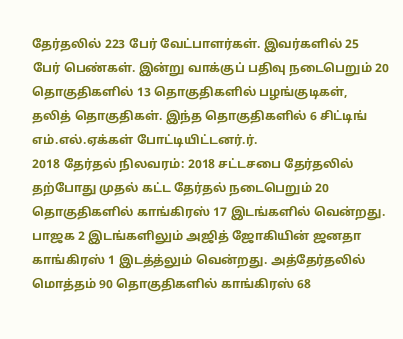தேர்தலில் 223 பேர் வேட்பாளர்கள். இவர்களில் 25 பேர் பெண்கள். இன்று வாக்குப் பதிவு நடைபெறும் 20 தொகுதிகளில் 13 தொகுதிகளில் பழங்குடிகள், தலித் தொகுதிகள். இந்த தொகுதிகளில் 6 சிட்டிங் எம்.எல்.ஏக்கள் போட்டியிட்டனர்.ர்.
2018 தேர்தல் நிலவரம்: 2018 சட்டசபை தேர்தலில் தற்போது முதல் கட்ட தேர்தல் நடைபெறும் 20 தொகுதிகளில் காங்கிரஸ் 17 இடங்களில் வென்றது. பாஜக 2 இடங்களிலும் அஜித் ஜோகியின் ஜனதா காங்கிரஸ் 1 இடத்த்லும் வென்றது. அத்தேர்தலில் மொத்தம் 90 தொகுதிகளில் காங்கிரஸ் 68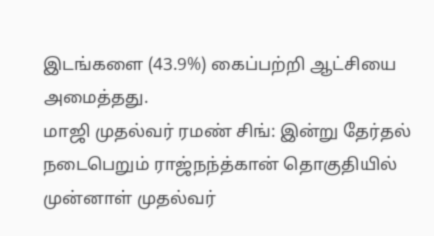இடங்களை (43.9%) கைப்பற்றி ஆட்சியை அமைத்தது.
மாஜி முதல்வர் ரமண் சிங்: இன்று தேர்தல் நடைபெறும் ராஜ்நந்த்கான் தொகுதியில் முன்னாள் முதல்வர்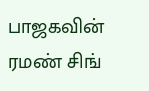பாஜகவின் ரமண் சிங்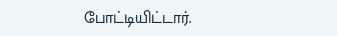போட்டியிட்டார்.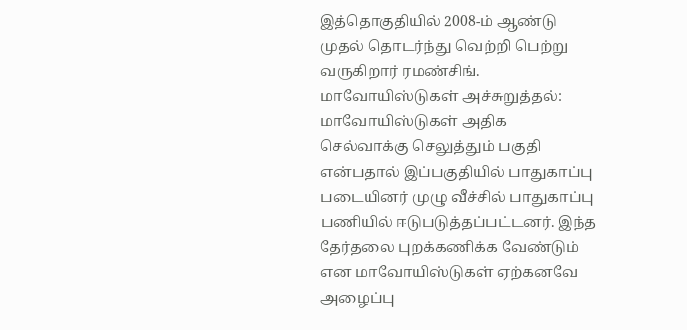இத்தொகுதியில் 2008-ம் ஆண்டு முதல் தொடர்ந்து வெற்றி பெற்று வருகிறார் ரமண்சிங்.
மாவோயிஸ்டுகள் அச்சுறுத்தல்: மாவோயிஸ்டுகள் அதிக செல்வாக்கு செலுத்தும் பகுதி என்பதால் இப்பகுதியில் பாதுகாப்பு படையினர் முழு வீச்சில் பாதுகாப்பு பணியில் ஈடுபடுத்தப்பட்டனர். இந்த தேர்தலை புறக்கணிக்க வேண்டும் என மாவோயிஸ்டுகள் ஏற்கனவே அழைப்பு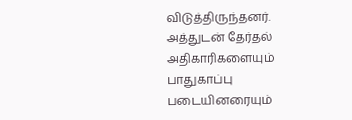விடுத்திருந்தனர். அத்துடன் தேர்தல் அதிகாரிகளையும் பாதுகாப்பு படையினரையும்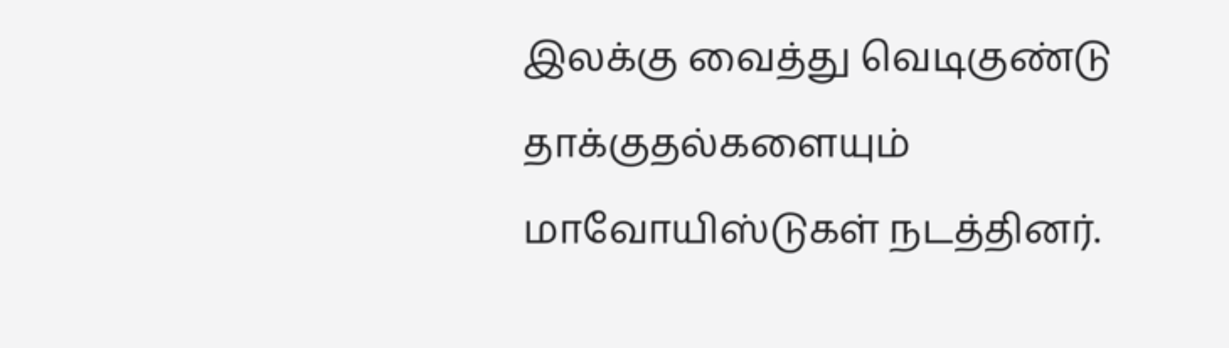இலக்கு வைத்து வெடிகுண்டு தாக்குதல்களையும் மாவோயிஸ்டுகள் நடத்தினர்.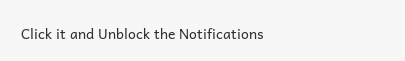Click it and Unblock the Notifications